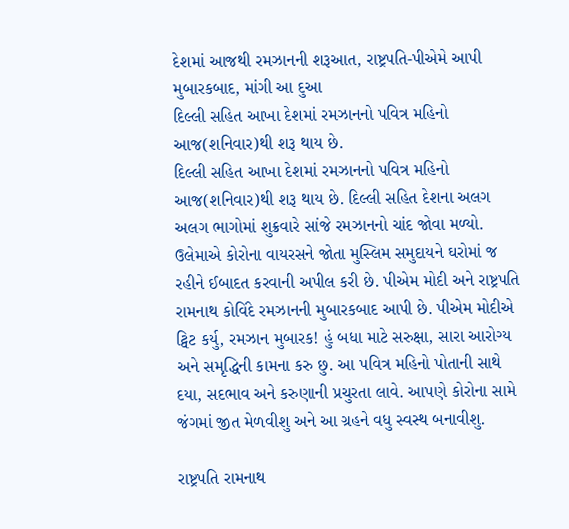દેશમાં આજથી રમઝાનની શરૂઆત, રાષ્ટ્રપતિ-પીએમે આપી મુબારકબાદ, માંગી આ દુઆ
દિલ્લી સહિત આખા દેશમાં રમઝાનનો પવિત્ર મહિનો આજ(શનિવાર)થી શરૂ થાય છે.
દિલ્લી સહિત આખા દેશમાં રમઝાનનો પવિત્ર મહિનો આજ(શનિવાર)થી શરૂ થાય છે. દિલ્લી સહિત દેશના અલગ અલગ ભાગોમાં શુક્રવારે સાંજે રમઝાનનો ચાંદ જોવા મળ્યો. ઉલેમાએ કોરોના વાયરસને જોતા મુસ્લિમ સમુદાયને ઘરોમાં જ રહીને ઈબાદત કરવાની અપીલ કરી છે. પીએમ મોદી અને રાષ્ટ્રપતિ રામનાથ કોવિંદે રમઝાનની મુબારકબાદ આપી છે. પીએમ મોદીએ ટ્વિટ કર્યુ, રમઝાન મુબારક! હું બધા માટે સરુક્ષા, સારા આરોગ્ય અને સમૃદ્ધિની કામના કરુ છુ. આ પવિત્ર મહિનો પોતાની સાથે દયા, સદભાવ અને કરુણાની પ્રચુરતા લાવે. આપણે કોરોના સામે જંગમાં જીત મેળવીશુ અને આ ગ્રહને વધુ સ્વસ્થ બનાવીશુ.

રાષ્ટ્રપતિ રામનાથ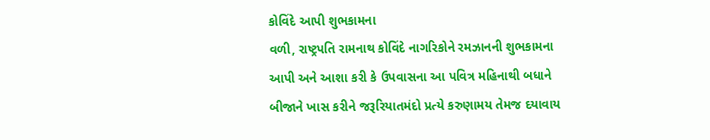કોવિંદે આપી શુભકામના
વળી, રાષ્ટ્રપતિ રામનાથ કોવિંદે નાગરિકોને રમઝાનની શુભકામના આપી અને આશા કરી કે ઉપવાસના આ પવિત્ર મહિનાથી બધાને બીજાને ખાસ કરીને જરૂરિયાતમંદો પ્રત્યે કરુણામય તેમજ દયાવાય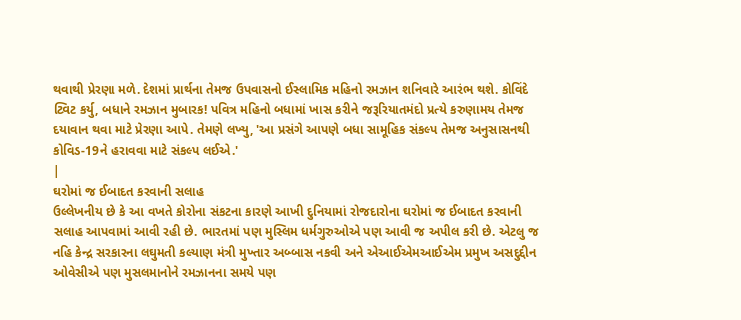થવાથી પ્રેરણા મળે. દેશમાં પ્રાર્થના તેમજ ઉપવાસનો ઈસ્લામિક મહિનો રમઝાન શનિવારે આરંભ થશે. કોવિંદે ટ્વિટ કર્યુ, બધાને રમઝાન મુબારક! પવિત્ર મહિનો બધામાં ખાસ કરીને જરૂરિયાતમંદો પ્રત્યે કરુણામય તેમજ દયાવાન થવા માટે પ્રેરણા આપે. તેમણે લખ્યુ, 'આ પ્રસંગે આપણે બધા સામૂહિક સંકલ્પ તેમજ અનુસાસનથી કોવિડ-19ને હરાવવા માટે સંકલ્પ લઈએ.'
|
ઘરોમાં જ ઈબાદત કરવાની સલાહ
ઉલ્લેખનીય છે કે આ વખતે કોરોના સંકટના કારણે આખી દુનિયામાં રોજદારોના ઘરોમાં જ ઈબાદત કરવાની સલાહ આપવામાં આવી રહી છે. ભારતમાં પણ મુસ્લિમ ધર્મગુરુઓએ પણ આવી જ અપીલ કરી છે. એટલુ જ નહિ કેન્દ્ર સરકારના લઘુમતી કલ્યાણ મંત્રી મુખ્તાર અબ્બાસ નકવી અને એઆઈએમઆઈએમ પ્રમુખ અસદુદ્દીન ઓવેસીએ પણ મુસલમાનોને રમઝાનના સમયે પણ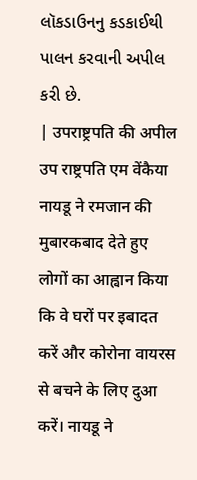લૉકડાઉનનુ કડકાઈથી પાલન કરવાની અપીલ કરી છે.
| उपराष्ट्रपति की अपील उप राष्ट्रपति एम वेंकैया नायडू ने रमजान की मुबारकबाद देते हुए लोगों का आह्वान किया कि वे घरों पर इबादत करें और कोरोना वायरस से बचने के लिए दुआ करें। नायडू ने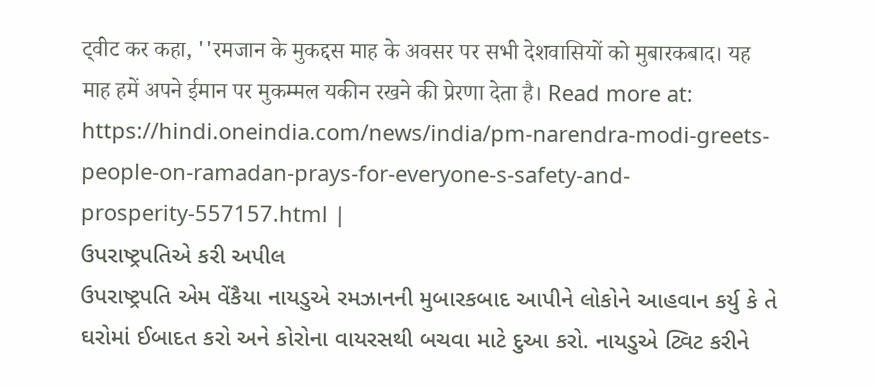ट्वीट कर कहा, ''रमजान के मुकद्दस माह के अवसर पर सभी देशवासियों को मुबारकबाद। यह माह हमें अपने ईमान पर मुकम्मल यकीन रखने की प्रेरणा देता है। Read more at: https://hindi.oneindia.com/news/india/pm-narendra-modi-greets-people-on-ramadan-prays-for-everyone-s-safety-and-prosperity-557157.html |
ઉપરાષ્ટ્રપતિએ કરી અપીલ
ઉપરાષ્ટ્રપતિ એમ વેંકૈયા નાયડુએ રમઝાનની મુબારકબાદ આપીને લોકોને આહવાન કર્યુ કે તે ઘરોમાં ઈબાદત કરો અને કોરોના વાયરસથી બચવા માટે દુઆ કરો. નાયડુએ ટ્વિટ કરીને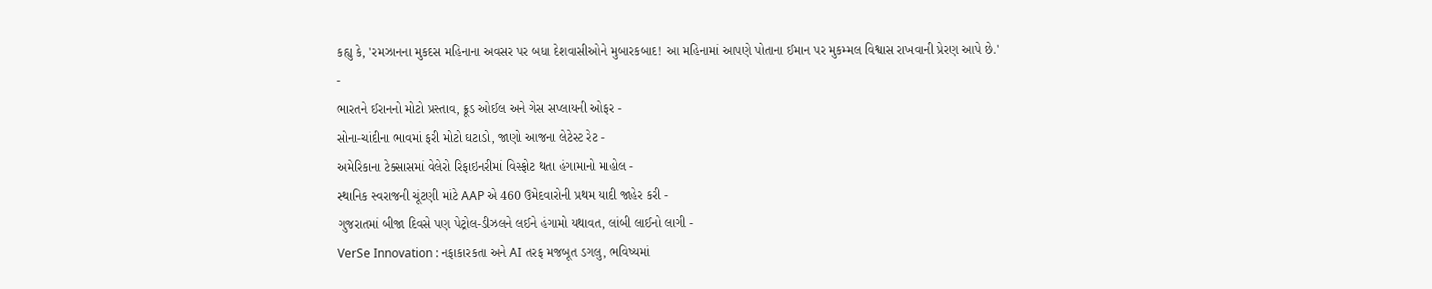કહ્યુ કે, 'રમઝાનના મુકદસ મહિનાના અવસર પર બધા દેશવાસીઓને મુબારકબાદ! આ મહિનામાં આપણે પોતાના ઈમાન પર મુકમ્મલ વિશ્વાસ રાખવાની પ્રેરણ આપે છે.'
-
ભારતને ઈરાનનો મોટો પ્રસ્તાવ, ક્રૂડ ઓઈલ અને ગેસ સપ્લાયની ઓફર -
સોના-ચાંદીના ભાવમાં ફરી મોટો ઘટાડો, જાણો આજના લેટેસ્ટ રેટ -
અમેરિકાના ટેક્સાસમાં વેલેરો રિફાઇનરીમાં વિસ્ફોટ થતા હંગામાનો માહોલ -
સ્થાનિક સ્વરાજની ચૂંટણી માંટે AAP એ 460 ઉમેદવારોની પ્રથમ યાદી જાહેર કરી -
ગુજરાતમાં બીજા દિવસે પણ પેટ્રોલ-ડીઝલને લઈને હંગામો યથાવત, લાંબી લાઈનો લાગી -
VerSe Innovation : નફાકારકતા અને AI તરફ મજબૂત ડગલુ, ભવિષ્યમાં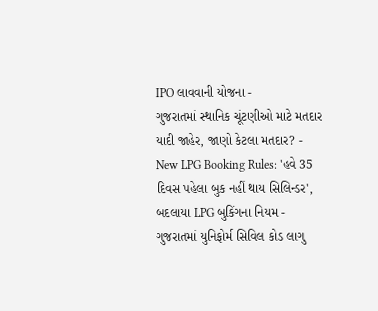IPO લાવવાની યોજના -
ગુજરાતમાં સ્થાનિક ચૂંટણીઓ માટે મતદાર યાદી જાહેર, જાણો કેટલા મતદાર? -
New LPG Booking Rules: 'હવે 35 દિવસ પહેલા બુક નહીં થાય સિલિન્ડર', બદલાયા LPG બુકિંગના નિયમ -
ગુજરાતમાં યુનિફોર્મ સિવિલ કોડ લાગુ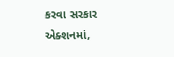કરવા સરકાર એક્શનમાં,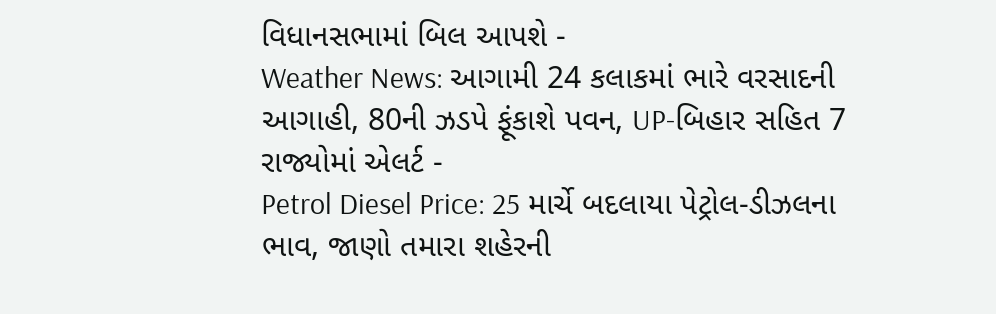વિધાનસભામાં બિલ આપશે -
Weather News: આગામી 24 કલાકમાં ભારે વરસાદની આગાહી, 80ની ઝડપે ફૂંકાશે પવન, UP-બિહાર સહિત 7 રાજ્યોમાં એલર્ટ -
Petrol Diesel Price: 25 માર્ચે બદલાયા પેટ્રોલ-ડીઝલના ભાવ, જાણો તમારા શહેરની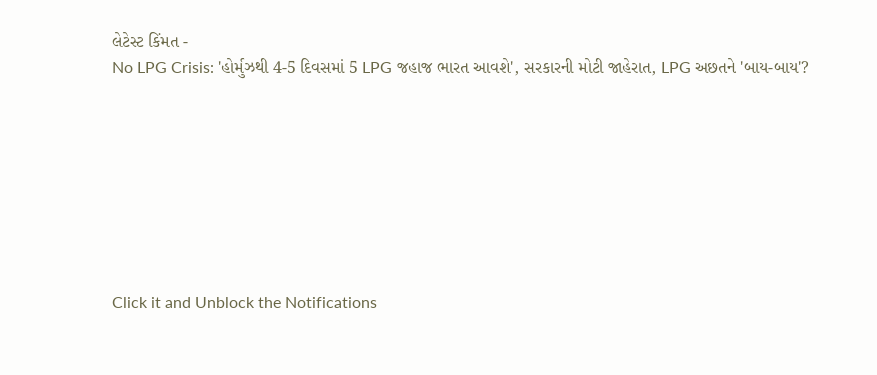લેટેસ્ટ કિંમત -
No LPG Crisis: 'હોર્મુઝથી 4-5 દિવસમાં 5 LPG જહાજ ભારત આવશે', સરકારની મોટી જાહેરાત, LPG અછતને 'બાય-બાય'?








Click it and Unblock the Notifications